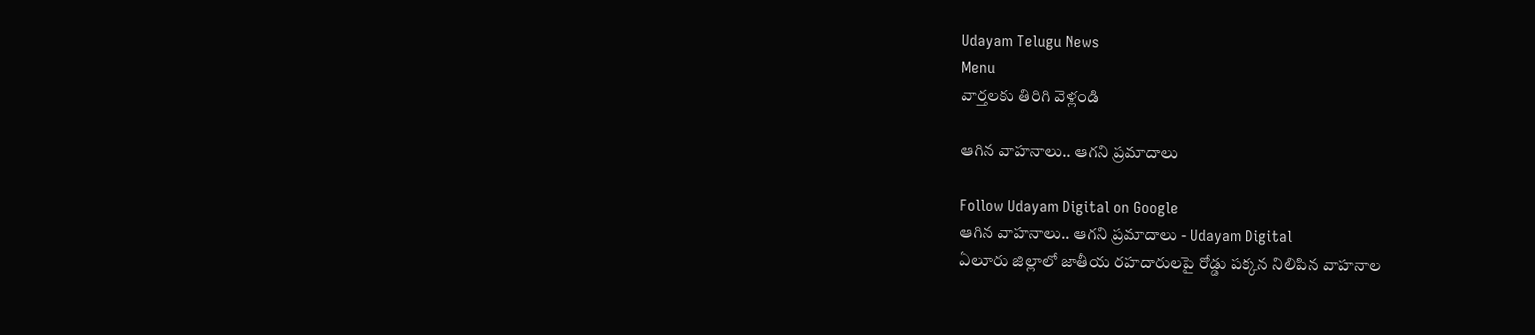Udayam Telugu News
Menu
వార్తలకు తిరిగి వెళ్లండి

ఆగిన వాహనాలు.. ఆగని ప్రమాదాలు

Follow Udayam Digital on Google
ఆగిన వాహనాలు.. ఆగని ప్రమాదాలు - Udayam Digital
ఏలూరు జిల్లాలో జాతీయ రహదారులపై రోడ్డు పక్కన నిలిపిన వాహనాల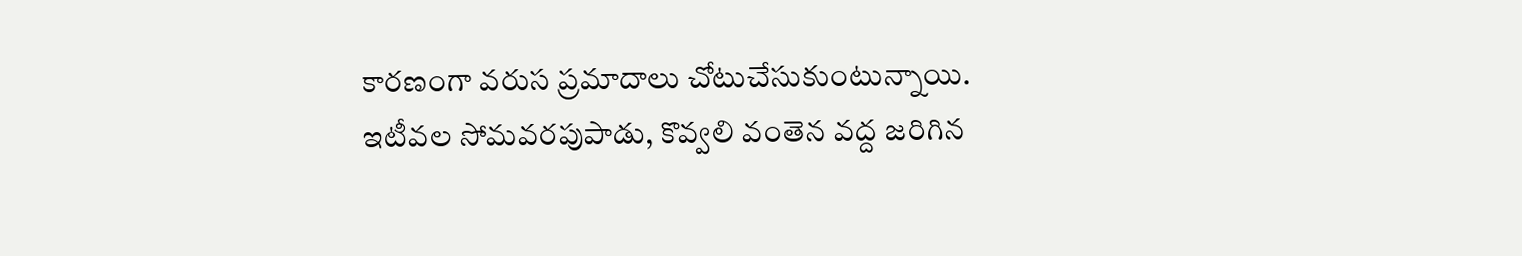కారణంగా వరుస ప్రమాదాలు చోటుచేసుకుంటున్నాయి. ఇటీవల సోమవరపుపాడు, కొవ్వలి వంతెన వద్ద జరిగిన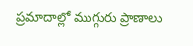ప్రమాదాల్లో ముగ్గురు ప్రాణాలు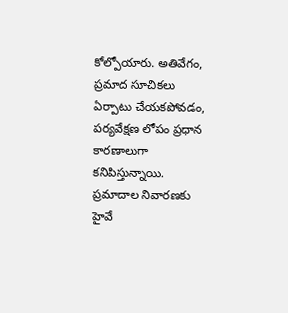కోల్పోయారు. అతివేగం, ప్రమాద సూచికలు ఏర్పాటు చేయకపోవడం, పర్యవేక్షణ లోపం ప్రధాన కారణాలుగా కనిపిస్తున్నాయి. ప్రమాదాల నివారణకు హైవే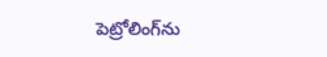పెట్రోలింగ్‌ను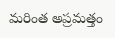మరింత అప్రమత్తం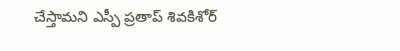చేస్తామని ఎస్పీ ప్రతాప్‌ శివకిశోర్‌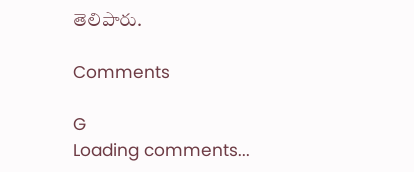తెలిపారు.

Comments

G
Loading comments...